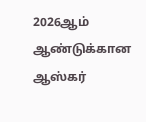2026ஆம் ஆண்டுக்கான ஆஸ்கர்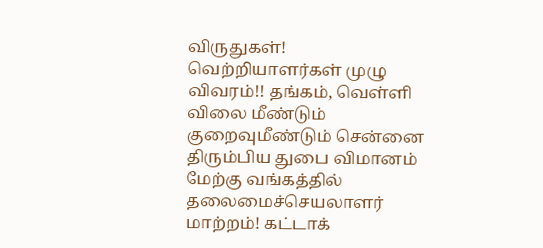விருதுகள்! வெற்றியாளர்கள் முழு விவரம்!! தங்கம், வெள்ளி விலை மீண்டும் குறைவுமீண்டும் சென்னை திரும்பிய துபை விமானம் மேற்கு வங்கத்தில் தலைமைச்செயலாளர் மாற்றம்! கட்டாக்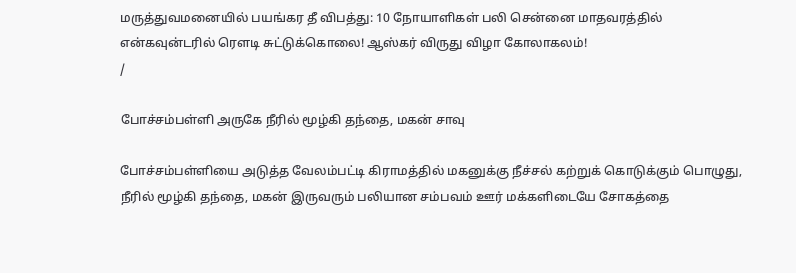மருத்துவமனையில் பயங்கர தீ விபத்து: 10 நோயாளிகள் பலி சென்னை மாதவரத்தில் என்கவுன்டரில் ரௌடி சுட்டுக்கொலை! ஆஸ்கர் விருது விழா கோலாகலம்!
/

போச்சம்பள்ளி அருகே நீரில் மூழ்கி தந்தை, மகன் சாவு

போச்சம்பள்ளியை அடுத்த வேலம்பட்டி கிராமத்தில் மகனுக்கு நீச்சல் கற்றுக் கொடுக்கும் பொழுது, நீரில் மூழ்கி தந்தை, மகன் இருவரும் பலியான சம்பவம் ஊர் மக்களிடையே சோகத்தை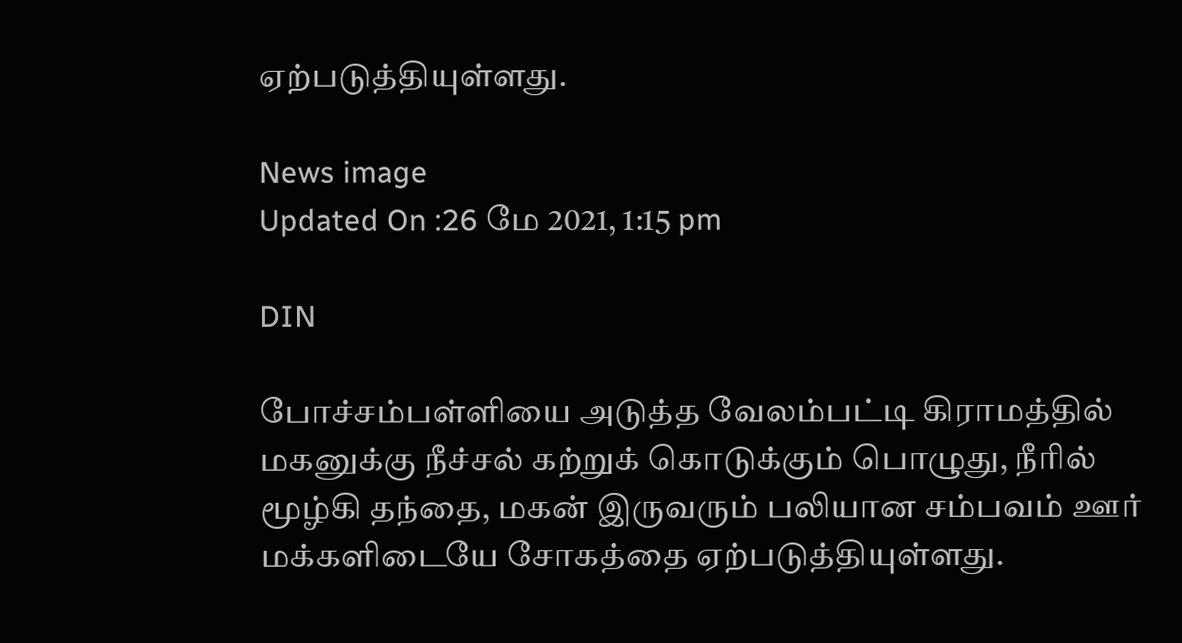ஏற்படுத்தியுள்ளது.

News image
Updated On :26 மே 2021, 1:15 pm

DIN

போச்சம்பள்ளியை அடுத்த வேலம்பட்டி கிராமத்தில் மகனுக்கு நீச்சல் கற்றுக் கொடுக்கும் பொழுது, நீரில் மூழ்கி தந்தை, மகன் இருவரும் பலியான சம்பவம் ஊர் மக்களிடையே சோகத்தை ஏற்படுத்தியுள்ளது.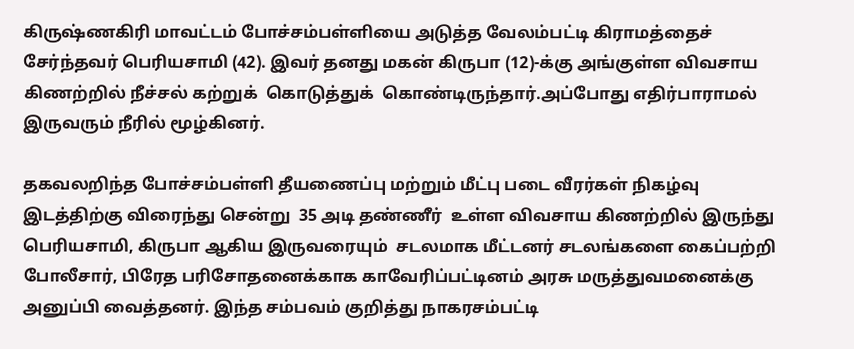கிருஷ்ணகிரி மாவட்டம் போச்சம்பள்ளியை அடுத்த வேலம்பட்டி கிராமத்தைச் சேர்ந்தவர் பெரியசாமி (42). இவர் தனது மகன் கிருபா (12)-க்கு அங்குள்ள விவசாய கிணற்றில் நீச்சல் கற்றுக்  கொடுத்துக்  கொண்டிருந்தார்.அப்போது எதிர்பாராமல் இருவரும் நீரில் மூழ்கினர்.

தகவலறிந்த போச்சம்பள்ளி தீயணைப்பு மற்றும் மீட்பு படை வீரர்கள் நிகழ்வு இடத்திற்கு விரைந்து சென்று  35 அடி தண்ணீர்  உள்ள விவசாய கிணற்றில் இருந்து  பெரியசாமி, கிருபா ஆகிய இருவரையும்  சடலமாக மீட்டனர் சடலங்களை கைப்பற்றி போலீசார், பிரேத பரிசோதனைக்காக காவேரிப்பட்டினம் அரசு மருத்துவமனைக்கு அனுப்பி வைத்தனர். இந்த சம்பவம் குறித்து நாகரசம்பட்டி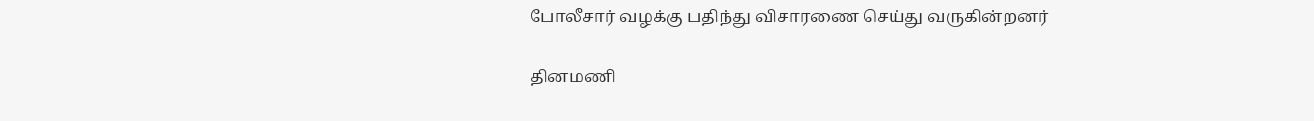போலீசார் வழக்கு பதிந்து விசாரணை செய்து வருகின்றனர்

தினமணி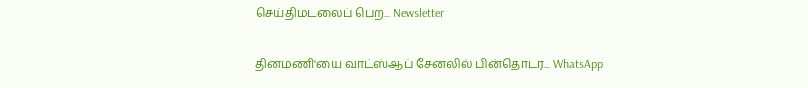செய்திமடலைப் பெற... Newsletter

தினமணி'யை வாட்ஸ்ஆப் சேனலில் பின்தொடர... WhatsApp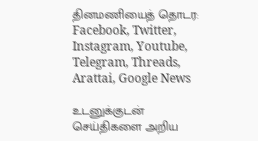தினமணியைத் தொடர: Facebook, Twitter, Instagram, Youtube, Telegram, Threads, Arattai, Google News

உடனுக்குடன் செய்திகளை அறிய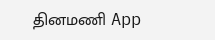தினமணி App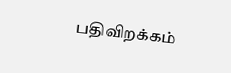பதிவிறக்கம்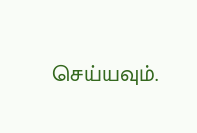செய்யவும்.